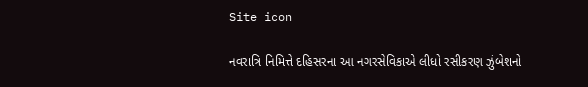Site icon

નવરાત્રિ નિમિત્તે દહિસરના આ નગરસેવિકાએ લીધો રસીકરણ ઝુંબેશનો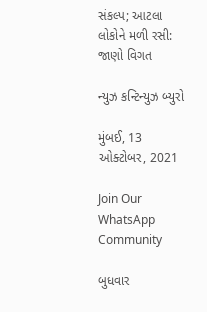સંકલ્પ; આટલા લોકોને મળી રસી: જાણો વિગત

ન્યુઝ કન્ટિન્યુઝ બ્યુરો

મુંબઈ, 13 ઓક્ટોબર, 2021

Join Our WhatsApp Community

બુધવાર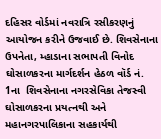દહિસર વોર્ડમાં નવરાત્રિ રસીકરણનું આયોજન કરીને ઉજવાઈ છે. શિવસેનાના ઉપનેતા, મ્હાડાના સભાપતી વિનોદ ઘોસાળકરના માર્ગદર્શન હેઠળ વૉર્ડ નં. 1ના  શિવસેનાના નગરસેવિકા તેજસ્વી ઘોસાળકરના પ્રયત્નથી અને મહાનગરપાલિકાના સહકાર્યથી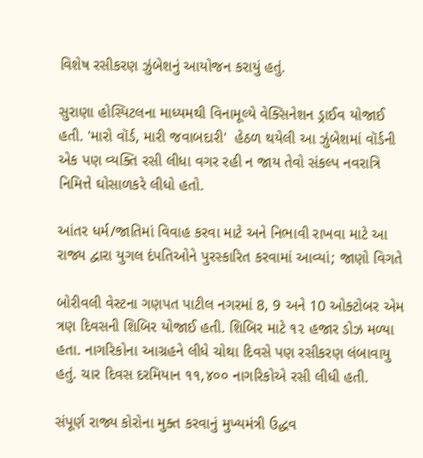વિશેષ રસીકરણ ઝુંબેશનું આયોજન કરાયું હતું.

સુરાણા હોસ્પિટલના માધ્યમથી વિનામૂલ્યે વેક્સિનેશન ડ્રાઈવ યોજાઈ હતી. 'મારો વૉર્ડ, મારી જવાબદારી'  હેઠળ થયેલી આ ઝુંબેશમાં વૉર્ડની એક પણ વ્યક્તિ રસી લીધા વગર રહી ન જાય તેવો સંકલ્પ નવરાત્રિ નિમિત્તે ઘોસાળકરે લીધો હતો.

આંતર ધર્મ/જાતિમાં વિવાહ કરવા માટે અને નિભાવી રાખવા માટે આ રાજ્ય દ્વારા યુગલ દંપતિઓને પુરસ્કારિત કરવામાં આવ્યાં; જાણો વિગતે

બોરીવલી વેસ્ટના ગણપત પાટીલ નગરમાં 8, 9 અને 10 ઓક્ટોબર એમ ત્રણ દિવસની શિબિર યોજાઈ હતી. શિબિર માટે ૧૨ હજાર ડોઝ મળ્યા હતા. નાગરિકોના આગ્રહને લીધે ચોથા દિવસે પણ રસીકરણ લંબાવાયુ હતું. ચાર દિવસ દરમિયાન ૧૧,૪૦૦ નાગરિકોએ રસી લીધી હતી.

સંપૂર્ણ રાજ્ય કોરોના મુક્ત કરવાનું મુખ્યમંત્રી ઉદ્ધવ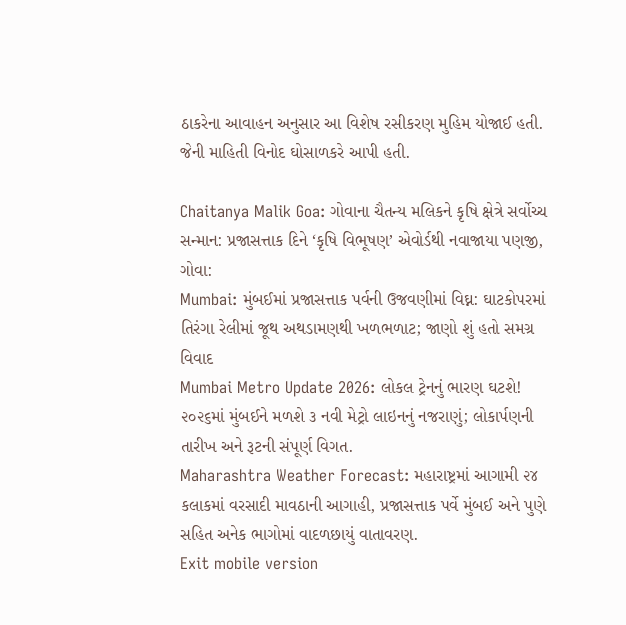ઠાકરેના આવાહન અનુસાર આ વિશેષ રસીકરણ મુહિમ યોજાઈ હતી. જેની માહિતી વિનોદ ઘોસાળકરે આપી હતી.

Chaitanya Malik Goa: ગોવાના ચૈતન્ય મલિકને કૃષિ ક્ષેત્રે સર્વોચ્ચ સન્માન: પ્રજાસત્તાક દિને ‘કૃષિ વિભૂષણ’ એવોર્ડથી નવાજાયા પણજી, ગોવા:
Mumbai: મુંબઈમાં પ્રજાસત્તાક પર્વની ઉજવણીમાં વિઘ્ન: ઘાટકોપરમાં તિરંગા રેલીમાં જૂથ અથડામણથી ખળભળાટ; જાણો શું હતો સમગ્ર વિવાદ
Mumbai Metro Update 2026: લોકલ ટ્રેનનું ભારણ ઘટશે! ૨૦૨૬માં મુંબઈને મળશે ૩ નવી મેટ્રો લાઇનનું નજરાણું; લોકાર્પણની તારીખ અને રૂટની સંપૂર્ણ વિગત.
Maharashtra Weather Forecast: મહારાષ્ટ્રમાં આગામી ૨૪ કલાકમાં વરસાદી માવઠાની આગાહી, પ્રજાસત્તાક પર્વે મુંબઈ અને પુણે સહિત અનેક ભાગોમાં વાદળછાયું વાતાવરણ.
Exit mobile version